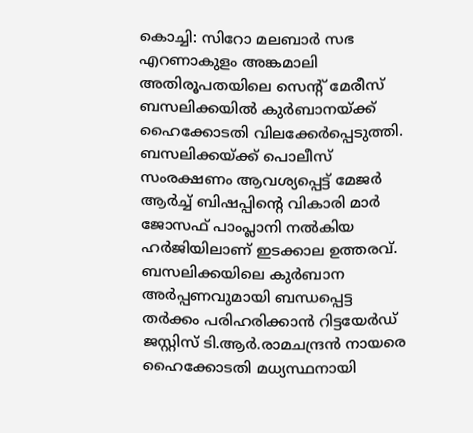കൊച്ചി: സിറോ മലബാർ സഭ എറണാകുളം അങ്കമാലി അതിരൂപതയിലെ സെന്റ് മേരീസ് ബസലിക്കയിൽ കുർബാനയ്ക്ക് ഹൈക്കോടതി വിലക്കേർപ്പെടുത്തി. ബസലിക്കയ്ക്ക് പൊലീസ് സംരക്ഷണം ആവശ്യപ്പെട്ട് മേജർ ആർച്ച് ബിഷപ്പിന്റെ വികാരി മാർ ജോസഫ് പാംപ്ലാനി നൽകിയ ഹർജിയിലാണ് ഇടക്കാല ഉത്തരവ്. ബസലിക്കയിലെ കുർബാന അർപ്പണവുമായി ബന്ധപ്പെട്ട തർക്കം പരിഹരിക്കാൻ റിട്ടയേർഡ് ജസ്റ്റിസ് ടി.ആർ.രാമചന്ദ്രൻ നായരെ ഹൈക്കോടതി മധ്യസ്ഥനായി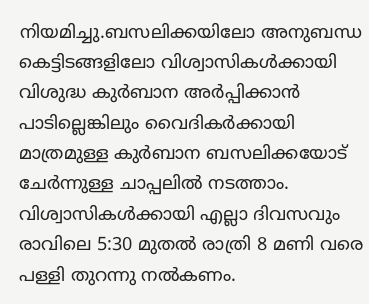നിയമിച്ചു.ബസലിക്കയിലോ അനുബന്ധ കെട്ടിടങ്ങളിലോ വിശ്വാസികൾക്കായി വിശുദ്ധ കുർബാന അർപ്പിക്കാൻ പാടില്ലെങ്കിലും വൈദികർക്കായി മാത്രമുള്ള കുർബാന ബസലിക്കയോട് ചേർന്നുള്ള ചാപ്പലിൽ നടത്താം. വിശ്വാസികൾക്കായി എല്ലാ ദിവസവും രാവിലെ 5:30 മുതൽ രാത്രി 8 മണി വരെ പള്ളി തുറന്നു നൽകണം.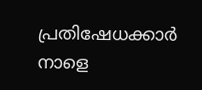പ്രതിഷേധക്കാർ നാളെ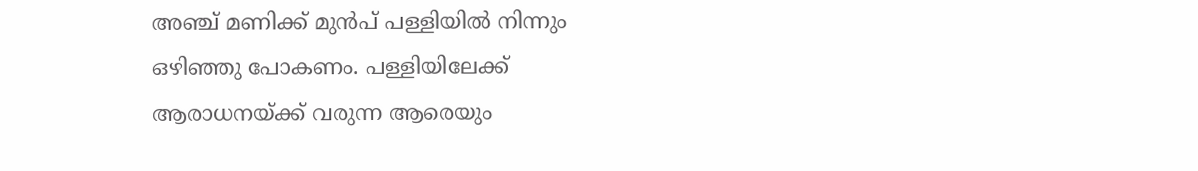അഞ്ച് മണിക്ക് മുൻപ് പള്ളിയിൽ നിന്നും ഒഴിഞ്ഞു പോകണം. പള്ളിയിലേക്ക് ആരാധനയ്ക്ക് വരുന്ന ആരെയും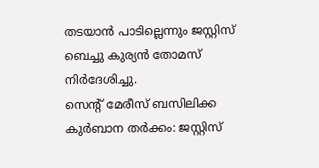തടയാൻ പാടില്ലെന്നും ജസ്റ്റിസ് ബെച്ചു കുര്യൻ തോമസ് നിർദേശിച്ചു.
സെന്റ് മേരീസ് ബസിലിക്ക കുർബാന തർക്കം: ജസ്റ്റിസ്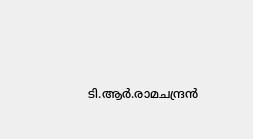ടി.ആർ.രാമചന്ദ്രൻ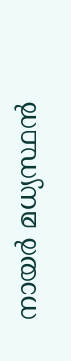നായർ മധ്യസ്ഥൻ